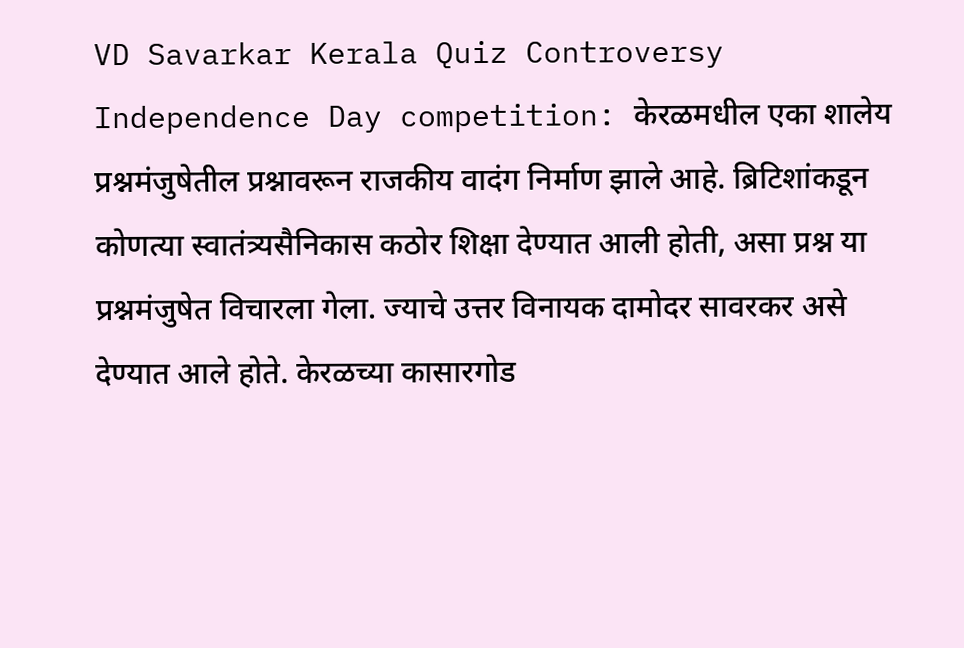VD Savarkar Kerala Quiz Controversy Independence Day competition: केरळमधील एका शालेय प्रश्नमंजुषेतील प्रश्नावरून राजकीय वादंग निर्माण झाले आहे. ब्रिटिशांकडून कोणत्या स्वातंत्र्यसैनिकास कठोर शिक्षा देण्यात आली होती, असा प्रश्न या प्रश्नमंजुषेत विचारला गेला. ज्याचे उत्तर विनायक दामोदर सावरकर असे देण्यात आले होते. केरळच्या कासारगोड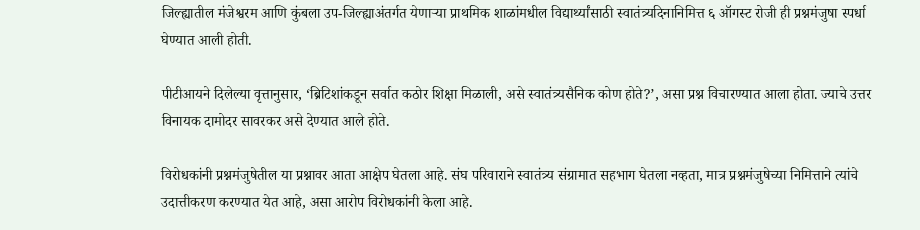जिल्ह्यातील मंजेश्वरम आणि कुंबला उप-जिल्ह्याअंतर्गत येणाऱ्या प्राथमिक शाळांमधील विद्यार्थ्यांसाठी स्वातंत्र्यदिनानिमित्त ६ ऑगस्ट रोजी ही प्रश्नमंजुषा स्पर्धा घेण्यात आली होती.

पीटीआयने दिलेल्या वृत्तानुसार, ‘ब्रिटिशांकडून सर्वात कठोर शिक्षा मिळाली, असे स्वातंत्र्यसैनिक कोण होते?’, असा प्रश्न विचारण्यात आला होता. ज्याचे उत्तर विनायक दामोदर सावरकर असे देण्यात आले होते.

विरोधकांनी प्रश्नमंजुषेतील या प्रश्नावर आता आक्षेप घेतला आहे. संघ परिवाराने स्वातंत्र्य संग्रामात सहभाग घेतला नव्हता, मात्र प्रश्नमंजुषेच्या निमित्ताने त्यांचे उदात्तीकरण करण्यात येत आहे, असा आरोप विरोधकांनी केला आहे.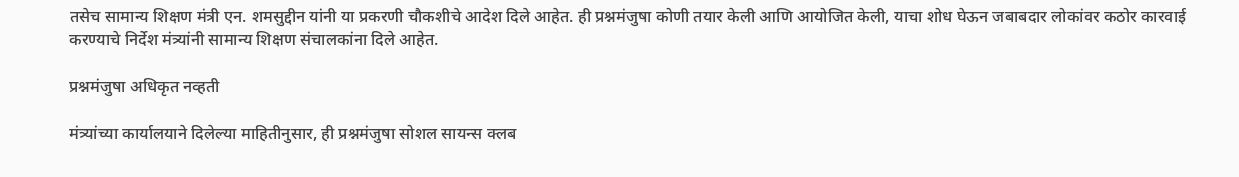तसेच सामान्य शिक्षण मंत्री एन. शमसुद्दीन यांनी या प्रकरणी चौकशीचे आदेश दिले आहेत. ही प्रश्नमंजुषा कोणी तयार केली आणि आयोजित केली, याचा शोध घेऊन जबाबदार लोकांवर कठोर कारवाई करण्याचे निर्देश मंत्र्यांनी सामान्य शिक्षण संचालकांना दिले आहेत.

प्रश्नमंजुषा अधिकृत नव्हती

मंत्र्यांच्या कार्यालयाने दिलेल्या माहितीनुसार, ही प्रश्नमंजुषा सोशल सायन्स क्लब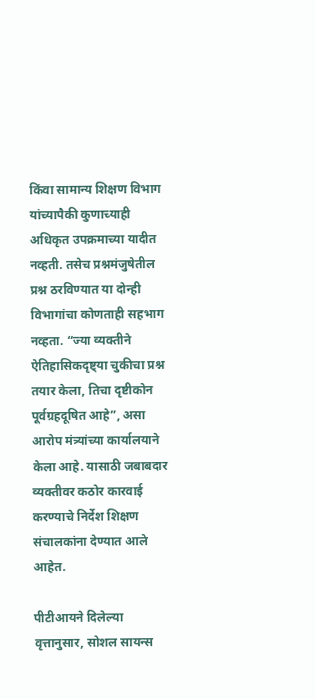किंवा सामान्य शिक्षण विभाग यांच्यापैकी कुणाच्याही अधिकृत उपक्रमाच्या यादीत नव्हती. तसेच प्रश्नमंजुषेतील प्रश्न ठरविण्यात या दोन्ही विभागांचा कोणताही सहभाग नव्हता. “ज्या व्यक्तीने ऐतिहासिकदृष्ट्या चुकीचा प्रश्न तयार केला, तिचा दृष्टीकोन पूर्वग्रहदूषित आहे”, असा आरोप मंत्र्यांच्या कार्यालयाने केला आहे. यासाठी जबाबदार व्यक्तीवर कठोर कारवाई करण्याचे निर्देश शिक्षण संचालकांना देण्यात आले आहेत.

पीटीआयने दिलेल्या वृत्तानुसार, सोशल सायन्स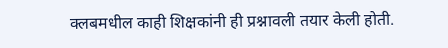क्लबमधील काही शिक्षकांनी ही प्रश्नावली तयार केली होती.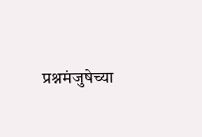प्रश्नमंजुषेच्या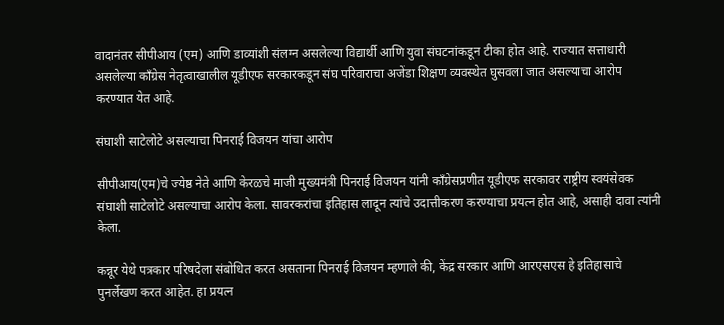वादानंतर सीपीआय (एम) आणि डाव्यांशी संलग्न असलेल्या विद्यार्थी आणि युवा संघटनांकडून टीका होत आहे. राज्यात सत्ताधारी असलेल्या काँग्रेस नेतृत्वाखालील यूडीएफ सरकारकडून संघ परिवाराचा अजेंडा शिक्षण व्यवस्थेत घुसवला जात असल्याचा आरोप करण्यात येत आहे.

संघाशी साटेलोटे असल्याचा पिनराई विजयन यांचा आरोप

सीपीआय(एम)चे ज्येष्ठ नेते आणि केरळचे माजी मुख्यमंत्री पिनराई विजयन यांनी काँग्रेसप्रणीत यूडीएफ सरकावर राष्ट्रीय स्वयंसेवक संघाशी साटेलोटे असल्याचा आरोप केला. सावरकरांचा इतिहास लादून त्यांचे उदात्तीकरण करण्याचा प्रयत्न होत आहे, असाही दावा त्यांनी केला.

कन्नूर येथे पत्रकार परिषदेला संबोधित करत असताना पिनराई विजयन म्हणाले की, केंद्र सरकार आणि आरएसएस हे इतिहासाचे पुनर्लेखण करत आहेत. हा प्रयत्न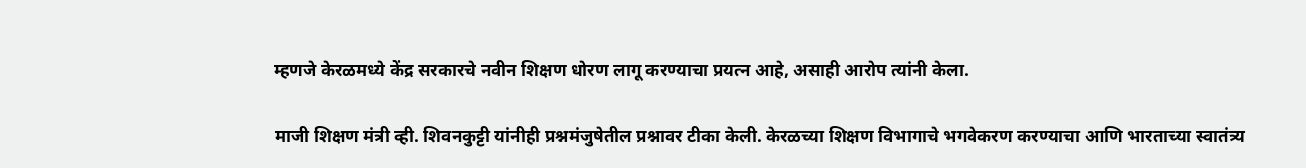म्हणजे केरळमध्ये केंद्र सरकारचे नवीन शिक्षण धोरण लागू करण्याचा प्रयत्न आहे, असाही आरोप त्यांनी केला.

माजी शिक्षण मंत्री व्ही. शिवनकुट्टी यांनीही प्रश्नमंजुषेतील प्रश्नावर टीका केली. केरळच्या शिक्षण विभागाचे भगवेकरण करण्याचा आणि भारताच्या स्वातंत्र्य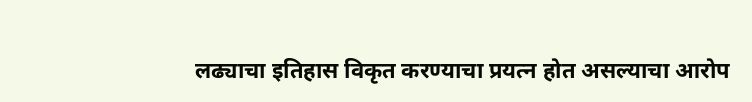लढ्याचा इतिहास विकृत करण्याचा प्रयत्न होत असल्याचा आरोप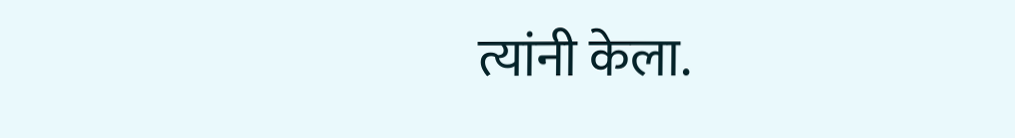त्यांनी केला.